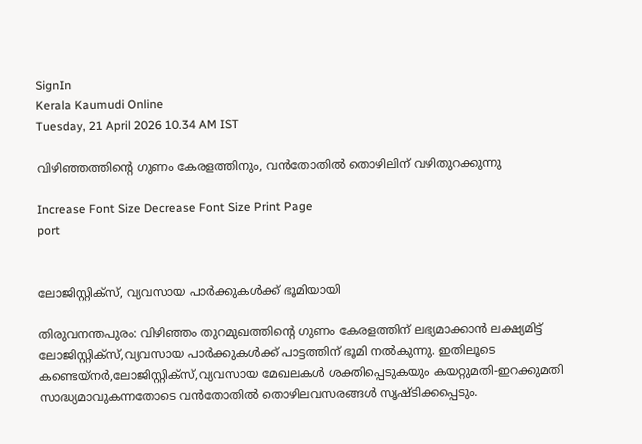SignIn
Kerala Kaumudi Online
Tuesday, 21 April 2026 10.34 AM IST

വിഴിഞ്ഞത്തിന്റെ ഗുണം കേരളത്തിനും, വൻതോതിൽ തൊഴിലിന് വഴിതുറക്കുന്നു

Increase Font Size Decrease Font Size Print Page
port


ലോജിസ്റ്റിക്സ്, വ്യവസായ പാർക്കുകൾക്ക് ഭൂമിയായി

തിരുവനന്തപുരം: വിഴിഞ്ഞം തുറമുഖത്തിന്റെ ഗുണം കേരളത്തിന് ലഭ്യമാക്കാൻ ലക്ഷ്യമിട്ട് ലോജിസ്റ്റിക്സ്,വ്യവസായ പാർക്കുകൾക്ക് പാട്ടത്തിന് ഭൂമി നൽകുന്നു. ഇതിലൂടെ കണ്ടെയ്നർ,ലോജിസ്റ്റിക്സ്,വ്യവസായ മേഖലകൾ ശക്തിപ്പെടുകയും കയറ്റുമതി-ഇറക്കുമതി സാദ്ധ്യമാവുകന്നതോടെ വൻതോതിൽ തൊഴിലവസരങ്ങൾ സൃഷ്ടിക്കപ്പെടും.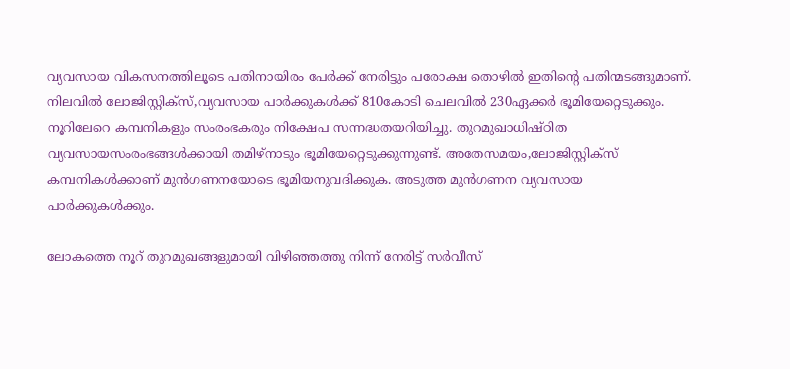വ്യവസായ വികസനത്തിലൂടെ പതിനായിരം പേർക്ക് നേരിട്ടും പരോക്ഷ തൊഴിൽ ഇതിന്റെ പതിന്മടങ്ങുമാണ്. നിലവിൽ ലോജിസ്റ്റിക്സ്,വ്യവസായ പാർക്കുകൾക്ക് 810കോടി ചെലവിൽ 230ഏക്കർ ഭൂമിയേറ്റെടുക്കും. നൂറിലേറെ കമ്പനികളും സംരംഭകരും നിക്ഷേപ സന്നദ്ധതയറിയിച്ചു. തുറമുഖാധിഷ്ഠിത വ്യവസായസംരംഭങ്ങൾക്കായി തമിഴ്നാടും ഭൂമിയേറ്റെടുക്കുന്നുണ്ട്. അതേസമയം,ലോജിസ്റ്റിക്സ് കമ്പനികൾക്കാണ് മുൻഗണനയോടെ ഭൂമിയനുവദിക്കുക. അടുത്ത മുൻഗണന വ്യവസായ പാർക്കുകൾക്കും.

ലോകത്തെ നൂറ് തുറമുഖങ്ങളുമായി വിഴിഞ്ഞത്തു നിന്ന് നേരിട്ട് സർവീസ്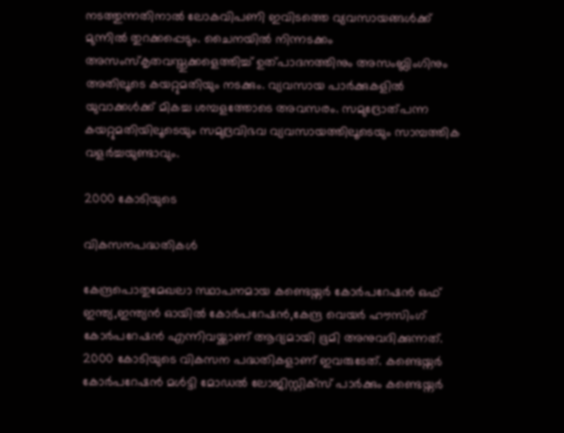നടത്തുന്നതിനാൽ ലോകവിപണി ഇവിടത്തെ വ്യവസായങ്ങൾക്ക് മുന്നിൽ തുറക്കപ്പെടും. ചൈനയിൽ നിന്നടക്കം അസംസ്കൃതവസ്തുക്കളെത്തിച്ച് ഉത്പാദനത്തിനും അസംബ്ലിംഗിനും അതിലൂടെ കയറ്റുമതിയും നടക്കും. വ്യവസായ പാർക്കുകളിൽ യുവാക്കൾക്ക് മികച്ച ശമ്പളത്തോടെ അവസരം. സമുദ്രോത്പന്ന കയറ്റുമതിയിലൂടെയും സമുദ്രവിഭവ വ്യവസായത്തിലൂടെയും സാമ്പത്തിക വളർച്ചയുണ്ടാവും.

2000 കോടിയുടെ

വികസനപദ്ധതികൾ

കേന്ദ്രപൊതുമേഖലാ സ്ഥാപനമായ കണ്ടെയ്നർ കോർപറേഷൻ ഒഫ് ഇന്ത്യ,ഇന്ത്യൻ ഓയിൽ കോർപറേഷൻ,കേന്ദ്ര വെയർ ഹൗസിംഗ് കോർപറേഷൻ എന്നിവയ്ക്കാണ് ആദ്യമായി ഭൂമി അനുവദിക്കുന്നത്. 2000 കോടിയുടെ വികസന പദ്ധതികളാണ് ഇവരുടേത്. കണ്ടെയ്നർ കോർപറേഷൻ മൾട്ടി മോഡൽ ലോജിസ്റ്റിക്സ് പാർക്കും കണ്ടെയ്നർ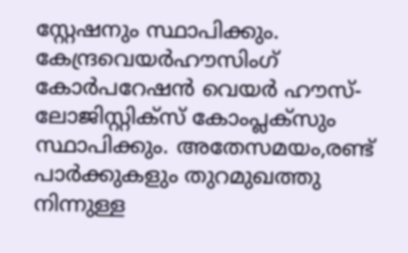സ്റ്റേഷനും സ്ഥാപിക്കും. കേന്ദ്രവെയർഹൗസിംഗ് കോർപറേഷൻ വെയർ ഹൗസ്- ലോജിസ്റ്റിക്സ് കോംപ്ലക്സും സ്ഥാപിക്കും. അതേസമയം,രണ്ട് പാർക്കുകളും തുറമുഖത്തു നിന്നുള്ള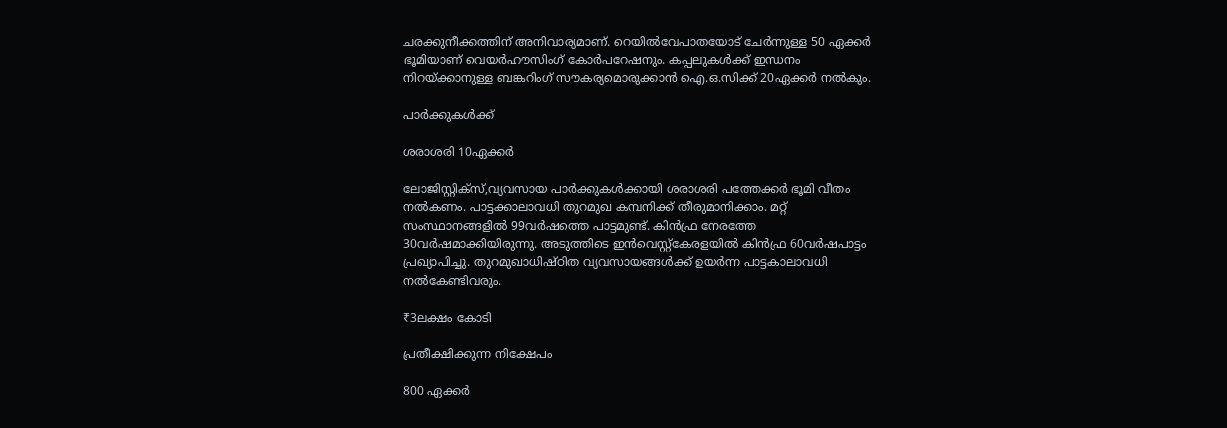ചരക്കുനീക്കത്തിന് അനിവാര്യമാണ്. റെയിൽവേപാതയോട് ചേർന്നുള്ള 50 ഏക്കർ ഭൂമിയാണ് വെയർഹൗസിംഗ് കോർപറേഷനും. കപ്പലുകൾക്ക് ഇന്ധനം നിറയ്ക്കാനുള്ള ബങ്കറിംഗ് സൗകര്യമൊരുക്കാൻ ഐ.ഒ.സിക്ക് 20ഏക്കർ നൽകും.

പാർക്കുകൾക്ക്

ശരാശരി 10ഏക്കർ

ലോജിസ്റ്റിക്സ്,വ്യവസായ പാർക്കുകൾക്കായി ശരാശരി പത്തേക്കർ ഭൂമി വീതം നൽകണം. പാട്ടക്കാലാവധി തുറമുഖ കമ്പനിക്ക് തീരുമാനിക്കാം. മറ്റ് സംസ്ഥാനങ്ങളിൽ 99വർഷത്തെ പാട്ടമുണ്ട്. കിൻഫ്ര നേരത്തേ 30വർഷമാക്കിയിരുന്നു. അടുത്തിടെ ഇൻവെസ്റ്റ്കേരളയിൽ കിൻഫ്ര 60വർഷപാട്ടം പ്രഖ്യാപിച്ചു. തുറമുഖാധിഷ്‌ഠിത വ്യവസായങ്ങൾക്ക് ഉയർന്ന പാട്ടകാലാവധി നൽകേണ്ടിവരും.

₹3ലക്ഷം കോടി

പ്രതീക്ഷിക്കുന്ന നിക്ഷേപം

800 ഏക്കർ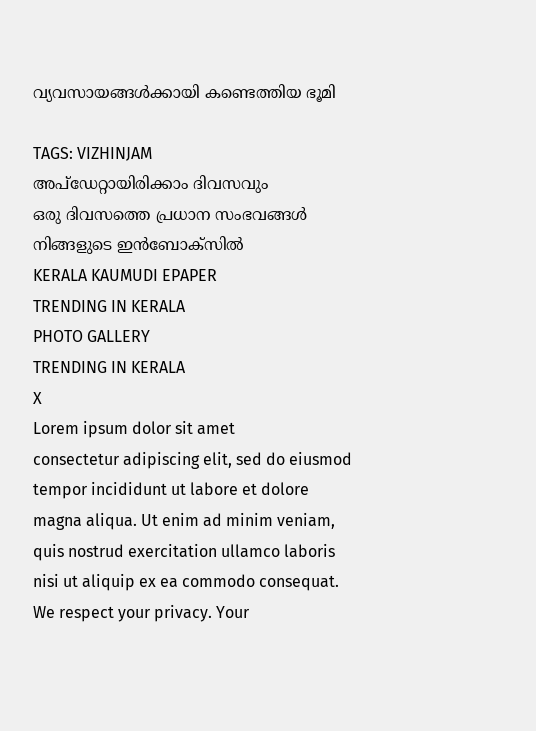വ്യവസായങ്ങൾക്കായി കണ്ടെത്തിയ ഭൂമി

TAGS: VIZHINJAM
അപ്ഡേറ്റായിരിക്കാം ദിവസവും
ഒരു ദിവസത്തെ പ്രധാന സംഭവങ്ങൾ നിങ്ങളുടെ ഇൻബോക്സിൽ
KERALA KAUMUDI EPAPER
TRENDING IN KERALA
PHOTO GALLERY
TRENDING IN KERALA
X
Lorem ipsum dolor sit amet
consectetur adipiscing elit, sed do eiusmod tempor incididunt ut labore et dolore magna aliqua. Ut enim ad minim veniam, quis nostrud exercitation ullamco laboris nisi ut aliquip ex ea commodo consequat.
We respect your privacy. Your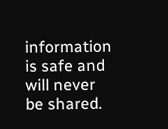information is safe and will never be shared.